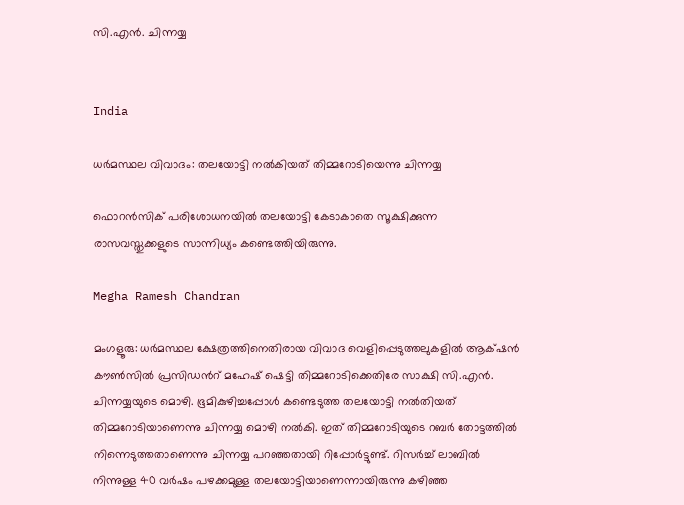സി.എൻ. ചിന്നയ്യ


India

ധർമസ്ഥല വിവാദം: തലയോട്ടി നൽകിയത് തിമ്മറോടിയെന്നു ചിന്നയ്യ

ഫൊറൻസിക് പരിശോധനയിൽ തലയോട്ടി കേടാകാതെ സൂക്ഷിക്കുന്ന രാസവസ്തുക്കളുടെ സാന്നിധ്യം കണ്ടെത്തിയിരുന്നു.

Megha Ramesh Chandran

മംഗളൂരു: ധർമസ്ഥല ക്ഷേത്രത്തിനെതിരായ വിവാദ വെളിപ്പെടുത്തലുകളിൽ ആക്‌ഷൻ കൗൺസിൽ പ്രസിഡന്‍റ് മഹേഷ് ഷെട്ടി തിമ്മറോടിക്കെതിരേ സാക്ഷി സി.എൻ. ചിന്നയ്യയുടെ മൊഴി. ഭൂമികുഴിച്ചപ്പോൾ കണ്ടെടുത്ത തലയോട്ടി നൽതിയത് തിമ്മറോടിയാണെന്നു ചിന്നയ്യ മൊഴി നൽകി. ഇത് തിമ്മറോടിയുടെ റബർ തോട്ടത്തിൽ നിന്നെടുത്തതാണെന്നു ചിന്നയ്യ പറഞ്ഞതായി റിപ്പോർട്ടുണ്ട്. റിസർച്ച് ലാബിൽ നിന്നുള്ള 40 വർഷം പഴക്കമുള്ള തലയോട്ടിയാണെന്നായിരുന്നു കഴിഞ്ഞ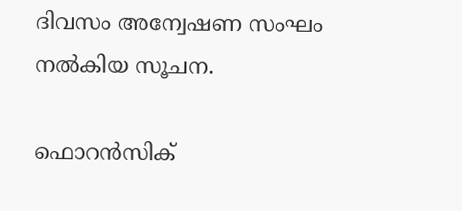ദിവസം അന്വേഷണ സംഘം നൽകിയ സൂചന.

ഫൊറൻസിക്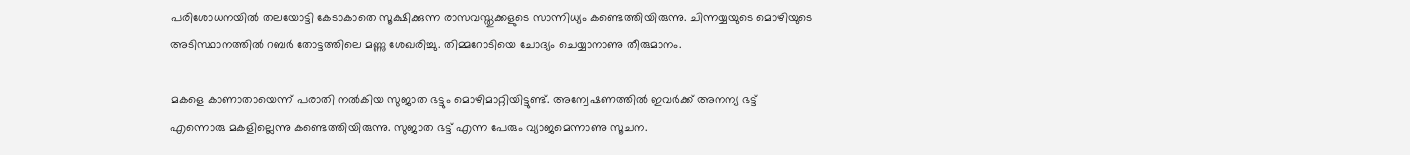പരിശോധനയിൽ തലയോട്ടി കേടാകാതെ സൂക്ഷിക്കുന്ന രാസവസ്തുക്കളുടെ സാന്നിധ്യം കണ്ടെത്തിയിരുന്നു. ചിന്നയ്യയുടെ മൊഴിയുടെ അടിസ്ഥാനത്തിൽ റബർ തോട്ടത്തിലെ മണ്ണു ശേഖരിച്ചു. തിമ്മറോടിയെ ചോദ്യം ചെയ്യാനാണു തീരുമാനം.

മകളെ കാണാതായെന്ന് പരാതി നൽകിയ സുജാത ഭട്ടും മൊഴിമാറ്റിയിട്ടുണ്ട്. അന്വേഷണത്തിൽ ഇവർക്ക് അനന്യ ഭട്ട് എന്നൊരു മകളില്ലെന്നു കണ്ടെത്തിയിരുന്നു. സുജാത ഭട്ട് എന്ന പേരും വ്യാജമെന്നാണു സൂചന.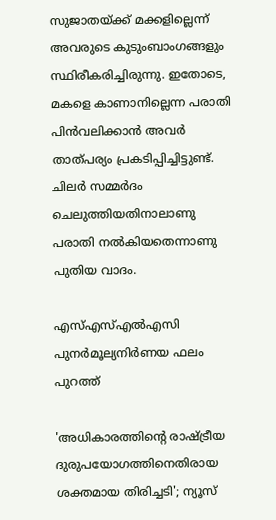സുജാതയ്ക്ക് മക്കളില്ലെന്ന് അവരുടെ കുടുംബാംഗങ്ങളും സ്ഥിരീകരിച്ചിരുന്നു. ഇതോടെ, മകളെ കാണാനില്ലെന്ന പരാതി പിൻവലിക്കാൻ അവർ താത്പര്യം പ്രകടിപ്പിച്ചിട്ടുണ്ട്. ചിലർ സമ്മർദം ചെലുത്തിയതിനാലാണു പരാതി നൽകിയതെന്നാണു പുതിയ വാദം.

എസ്എസ്എൽഎസി പുനർമൂല‍്യനിർണയ ഫലം പുറത്ത്

'അധികാരത്തിന്‍റെ രാഷ്ട്രീയ ദുരുപയോഗത്തിനെതിരായ ശക്തമായ തിരിച്ചടി'; ന‍്യൂസ്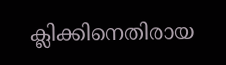ക്ലിക്കിനെതിരായ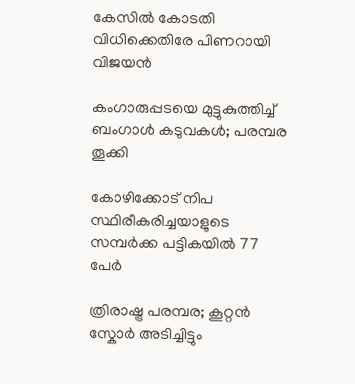കേസിൽ കോടതി വിധിക്കെതിരേ പിണറായി വിജയൻ

കംഗാരുപ്പടയെ മുട്ടുകുത്തിച്ച് ബംഗാൾ കടുവകൾ; പരമ്പര തൂക്കി

കോഴിക്കോട് നിപ സ്ഥിരീകരിച്ചയാളുടെ സമ്പർക്ക പട്ടികയിൽ 77 പേർ

ത്രിരാഷ്ട്ര പരമ്പര; കൂറ്റൻ സ്കോർ അടിച്ചിട്ടും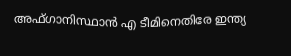അഫ്ഗാനിസ്ഥാൻ എ ടീമിനെതിരേ ഇന്ത‍്യ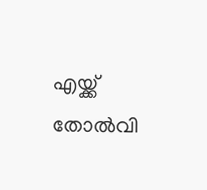എയ്ക്ക് തോൽവി